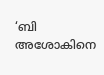‘ബി അശോകിനെ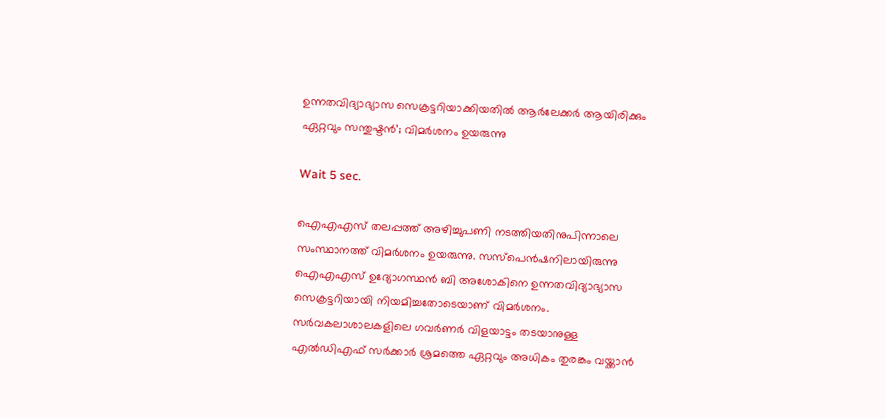ഉന്നതവിദ്യാഭ്യാസ സെക്രട്ടറിയാക്കിയതിൽ ആർലേക്കർ ആയിരിക്കും ഏറ്റവും സന്തുഷ്ടൻ’; വിമർശനം ഉയരുന്നു

Wait 5 sec.

ഐഎഎസ് തലപ്പത്ത് അഴിച്ചുപണി നടത്തിയതിനുപിന്നാലെ സംസ്ഥാനത്ത് വിമർശനം ഉയരുന്നു. സസ്പെൻഷനിലായിരുന്നു ഐഎഎസ് ഉദ്യോഗസ്ഥൻ ബി അശോകിനെ ഉന്നതവിദ്യാഭ്യാസ സെക്രട്ടറിയായി നിയമിച്ചതോടെയാണ് വിമർശനം. സർവകലാശാലകളിലെ ഗവർണർ വിളയാട്ടം തടയാനുള്ള എൽഡിഎഫ് സർക്കാർ ശ്രമത്തെ ഏറ്റവും അധികം തുരങ്കം വയ്ക്കാൻ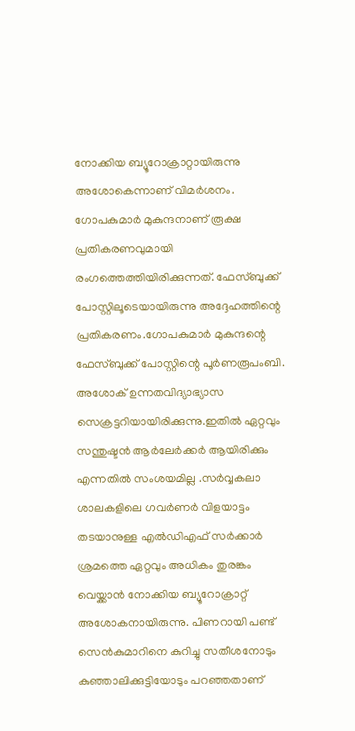നോക്കിയ ബ്യൂറോക്രാറ്റായിരുന്നു അശോകെന്നാണ് വിമർശനം. ഗോപകുമാർ മുകുന്ദനാണ് രൂക്ഷ പ്രതികരണവുമായി രംഗത്തെത്തിയിരിക്കുന്നത്. ഫേസ്ബുക്ക് പോസ്റ്റിലൂടെയായിരുന്നു അദ്ദേഹത്തിന്റെ പ്രതികരണം.ഗോപകുമാർ മുകുന്ദന്റെ ഫേസ്ബുക്ക് പോസ്റ്റിന്റെ പൂർണരൂപംബി. അശോക് ഉന്നതവിദ്യാഭ്യാസ സെക്രട്ടറിയായിരിക്കുന്നു.ഇതിൽ ഏറ്റവും സന്തുഷ്ടൻ ആർലേർക്കർ ആയിരിക്കും എന്നതിൽ സംശയമില്ല .സർവ്വകലാ ശാലകളിലെ ഗവർണർ വിളയാട്ടം തടയാനുള്ള എൽഡിഎഫ് സർക്കാർ ശ്രമത്തെ ഏറ്റവും അധികം തുരങ്കം വെയ്ക്കാൻ നോക്കിയ ബ്യൂറോക്രാറ്റ് അശോകനായിരുന്നു. പിണറായി പണ്ട് സെൻകുമാറിനെ കുറിച്ചു സതീശനോടും കുഞ്ഞാലിക്കുട്ടിയോടും പറഞ്ഞതാണ്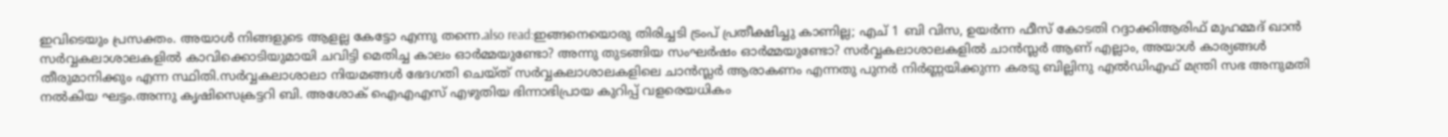ഇവിടെയും പ്രസക്തം. അയാൾ നിങ്ങളുടെ ആളല്ല കേട്ടോ എന്നു തന്നെ.also read:ഇങ്ങനെയൊരു തിരിച്ചടി ട്രംപ് പ്രതീക്ഷിച്ചു കാണില്ല; എച് 1 ബി വിസ, ഉയർന്ന ഫീസ് കോടതി റദ്ദാക്കിആരിഫ് മുഹമ്മദ് ഖാൻ സർവ്വകലാശാലകളിൽ കാവിക്കൊടിയുമായി ചവിട്ടി മെതിച്ച കാലം ഓർമ്മയുണ്ടോ? അന്നു തുടങ്ങിയ സംഘർഷം ഓർമ്മയുണ്ടോ? സർവ്വകലാശാലകളിൽ ചാൻസ്ലർ ആണ് എല്ലാം, അയാൾ കാര്യങ്ങൾ തീരുമാനിക്കും എന്ന സ്ഥിതി.സർവ്വകലാശാലാ നിയമങ്ങൾ ഭേദഗതി ചെയ്ത് സർവ്വകലാശാലകളിലെ ചാൻസ്ലർ ആരാകണം എന്നതു പുനർ നിർണ്ണയിക്കുന്ന കരടു ബില്ലിനു എൽഡിഎഫ് മന്ത്രി സഭ അനുമതി നൽകിയ ഘട്ടം.അന്നു കൃഷിസെക്രട്ടറി ബി. അശോക് ഐഎഎസ് എഴുതിയ ഭിന്നാഭിപ്രായ കുറിപ്പ് വളരെയധികം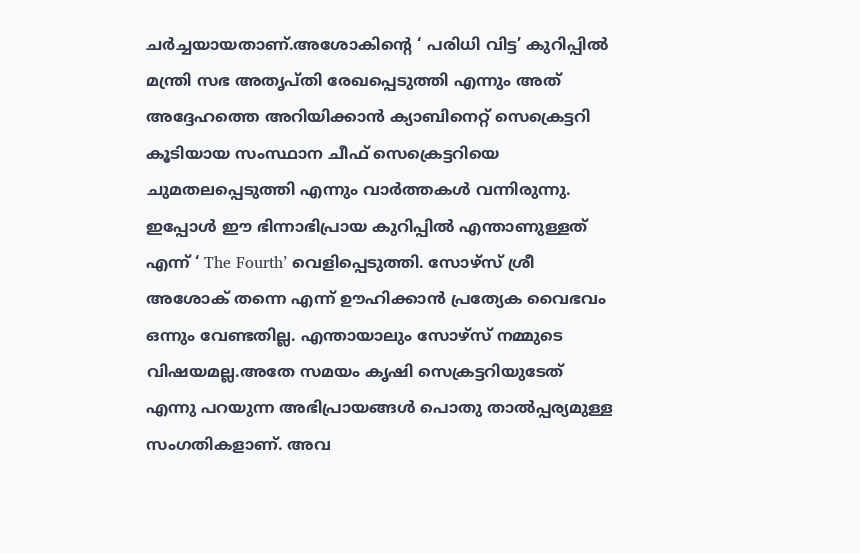ചർച്ചയായതാണ്.അശോകിന്റെ ‘ പരിധി വിട്ട’ കുറിപ്പിൽ മന്ത്രി സഭ അതൃപ്തി രേഖപ്പെടുത്തി എന്നും അത് അദ്ദേഹത്തെ അറിയിക്കാൻ ക്യാബിനെറ്റ് സെക്രെട്ടറി കൂടിയായ സംസ്ഥാന ചീഫ് സെക്രെട്ടറിയെ ചുമതലപ്പെടുത്തി എന്നും വാർത്തകൾ വന്നിരുന്നു. ഇപ്പോൾ ഈ ഭിന്നാഭിപ്രായ കുറിപ്പിൽ എന്താണുള്ളത് എന്ന് ‘ The Fourth’ വെളിപ്പെടുത്തി. സോഴ്സ് ശ്രീ അശോക് തന്നെ എന്ന് ഊഹിക്കാൻ പ്രത്യേക വൈഭവം ഒന്നും വേണ്ടതില്ല. എന്തായാലും സോഴ്സ് നമ്മുടെ വിഷയമല്ല.അതേ സമയം കൃഷി സെക്രട്ടറിയുടേത് എന്നു പറയുന്ന അഭിപ്രായങ്ങൾ പൊതു താൽപ്പര്യമുള്ള സംഗതികളാണ്. അവ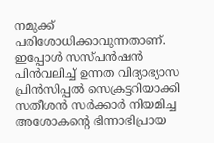നമുക്ക് പരിശോധിക്കാവുന്നതാണ്. ഇപ്പോൾ സസ്പൻഷൻ പിൻവലിച്ച് ഉന്നത വിദ്യാഭ്യാസ പ്രിൻസിപ്പൽ സെക്രട്ടറിയാക്കി സതീശൻ സർക്കാർ നിയമിച്ച അശോകൻ്റെ ഭിന്നാഭിപ്രായ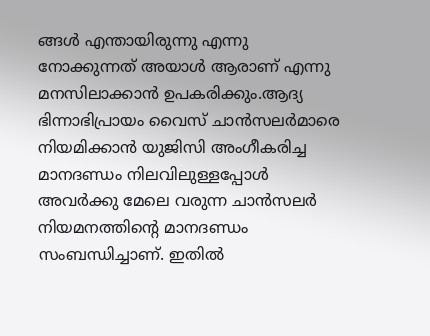ങ്ങൾ എന്തായിരുന്നു എന്നു നോക്കുന്നത് അയാൾ ആരാണ് എന്നു മനസിലാക്കാൻ ഉപകരിക്കും.ആദ്യ ഭിന്നാഭിപ്രായം വൈസ് ചാൻസലർമാരെ നിയമിക്കാൻ യുജിസി അംഗീകരിച്ച മാനദണ്ഡം നിലവിലുള്ളപ്പോൾ അവർക്കു മേലെ വരുന്ന ചാൻസലർ നിയമനത്തിന്റെ മാനദണ്ഡം സംബന്ധിച്ചാണ്. ഇതിൽ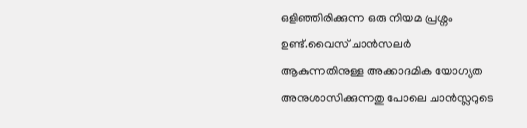ഒളിഞ്ഞിരിക്കുന്ന ഒരു നിയമ പ്രശ്നം ഉണ്ട്.വൈസ് ചാൻസലർ ആകുന്നതിനുള്ള അക്കാദമിക യോഗ്യത അനുശാസിക്കുന്നതു പോലെ ചാൻസ്ലറുടെ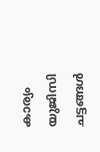കാര്യം യുജിസി ചട്ടങ്ങൾ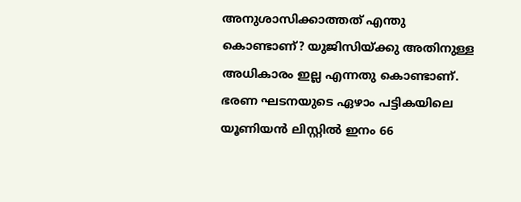അനുശാസിക്കാത്തത് എന്തു കൊണ്ടാണ്? യുജിസിയ്ക്കു അതിനുള്ള അധികാരം ഇല്ല എന്നതു കൊണ്ടാണ്. ഭരണ ഘടനയുടെ ഏഴാം പട്ടികയിലെ യൂണിയൻ ലിസ്റ്റിൽ ഇനം 66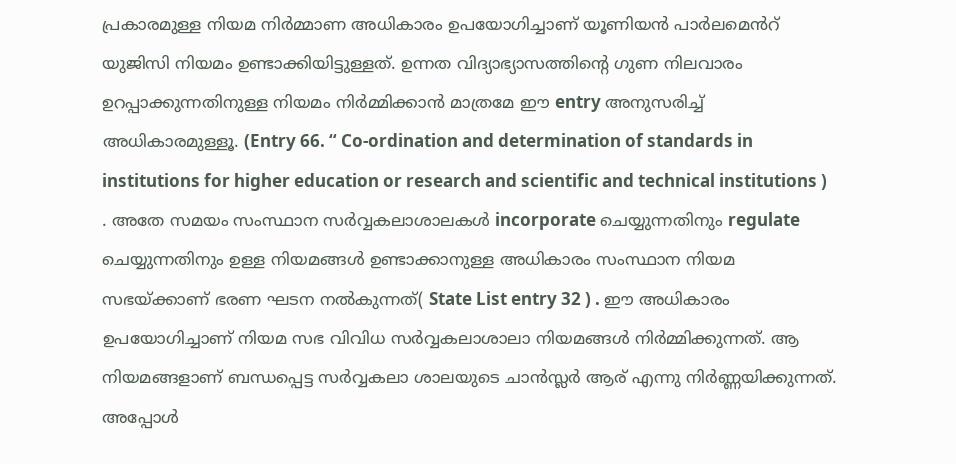പ്രകാരമുള്ള നിയമ നിർമ്മാണ അധികാരം ഉപയോഗിച്ചാണ് യൂണിയൻ പാർലമെൻറ് യുജിസി നിയമം ഉണ്ടാക്കിയിട്ടുള്ളത്. ഉന്നത വിദ്യാഭ്യാസത്തിന്റെ ഗുണ നിലവാരം ഉറപ്പാക്കുന്നതിനുള്ള നിയമം നിർമ്മിക്കാൻ മാത്രമേ ഈ entry അനുസരിച്ച് അധികാരമുള്ളൂ. (Entry 66. “ Co-ordination and determination of standards in institutions for higher education or research and scientific and technical institutions ) . അതേ സമയം സംസ്ഥാന സർവ്വകലാശാലകൾ incorporate ചെയ്യുന്നതിനും regulate ചെയ്യുന്നതിനും ഉള്ള നിയമങ്ങൾ ഉണ്ടാക്കാനുള്ള അധികാരം സംസ്ഥാന നിയമ സഭയ്ക്കാണ് ഭരണ ഘടന നൽകുന്നത്( State List entry 32 ) . ഈ അധികാരം ഉപയോഗിച്ചാണ് നിയമ സഭ വിവിധ സർവ്വകലാശാലാ നിയമങ്ങൾ നിർമ്മിക്കുന്നത്. ആ നിയമങ്ങളാണ് ബന്ധപ്പെട്ട സർവ്വകലാ ശാലയുടെ ചാൻസ്ലർ ആര് എന്നു നിർണ്ണയിക്കുന്നത്. അപ്പോൾ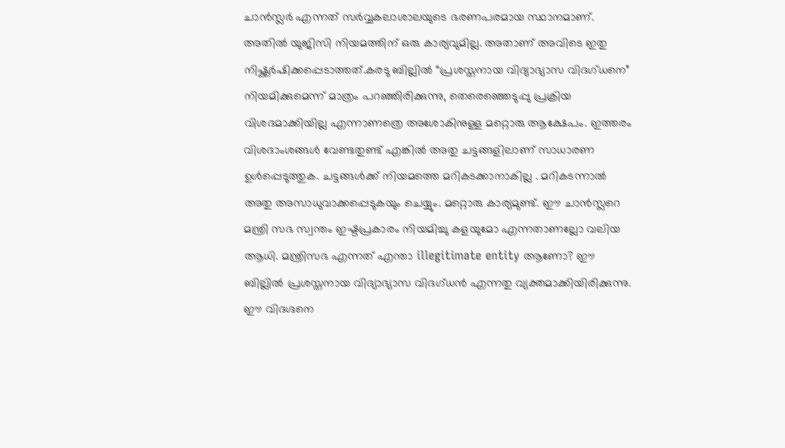ചാൻസ്ലർ എന്നത് സർവ്വകലാശാലയുടെ ഭരണപരമായ സ്ഥാനമാണ്. അതിൽ യുജിസി നിയമത്തിന് ഒരു കാര്യവുമില്ല. അതാണ് അവിടെ ഇതു നിഷ്ക്കർഷിക്കപ്പെടാത്തത്.കരടു ബില്ലിൽ “പ്രശസ്തനായ വിദ്യാഭ്യാസ വിദഗ്ധനെ” നിയമിക്കുമെന്ന് മാത്രം പറഞ്ഞിരിക്കുന്നു, തെരെഞ്ഞെടുപ്പു പ്രക്രിയ വിശദമാക്കിയില്ല എന്നാണത്രെ അശോകിനുള്ള മറ്റൊരു ആക്ഷേപം. ഇത്തരം വിശദാംശങ്ങൾ വേണ്ടതുണ്ട് എങ്കിൽ അതു ചട്ടങ്ങളിലാണ് സാധാരണ ഉൾപ്പെടുത്തുക. ചട്ടങ്ങൾക്ക് നിയമത്തെ മറികടക്കാനാകില്ല . മറികടന്നാൽ അതു അസാധുവാക്കപ്പെടുകയും ചെയ്യും. മറ്റൊരു കാര്യമുണ്ട്. ഈ ചാൻസ്ലറെ മന്ത്രി സഭ സ്വന്തം ഇഷ്ടപ്രകാരം നിയമിച്ചു കളയുമോ എന്നതാണല്ലോ വലിയ ആധി. മന്ത്രിസഭ എന്നത് എന്താ illegitimate entity ആണോ? ഈ ബില്ലിൽ പ്രശസ്തനായ വിദ്യാഭ്യാസ വിദഗ്ധൻ എന്നതു വ്യക്തമാക്കിയിരിക്കുന്നു. ഈ വിദഗ്ദനെ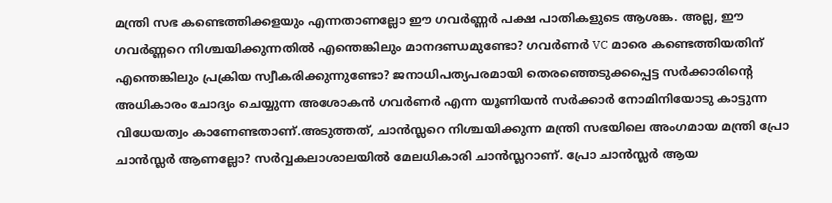മന്ത്രി സഭ കണ്ടെത്തിക്കളയും എന്നതാണല്ലോ ഈ ഗവർണ്ണർ പക്ഷ പാതികളുടെ ആശങ്ക. അല്ല, ഈ ഗവർണ്ണറെ നിശ്ചയിക്കുന്നതിൽ എന്തെങ്കിലും മാനദണ്ഡമുണ്ടോ? ഗവർണർ VC മാരെ കണ്ടെത്തിയതിന് എന്തെങ്കിലും പ്രക്രിയ സ്വീകരിക്കുന്നുണ്ടോ? ജനാധിപത്യപരമായി തെരഞ്ഞെടുക്കപ്പെട്ട സർക്കാരിൻ്റെ അധികാരം ചോദ്യം ചെയ്യുന്ന അശോകൻ ഗവർണർ എന്ന യൂണിയൻ സർക്കാർ നോമിനിയോടു കാട്ടുന്ന വിധേയത്വം കാണേണ്ടതാണ്.അടുത്തത്, ചാൻസ്ലറെ നിശ്ചയിക്കുന്ന മന്ത്രി സഭയിലെ അംഗമായ മന്ത്രി പ്രോ ചാൻസ്ലർ ആണല്ലോ? സർവ്വകലാശാലയിൽ മേലധികാരി ചാൻസ്ലറാണ്. പ്രോ ചാൻസ്ലർ ആയ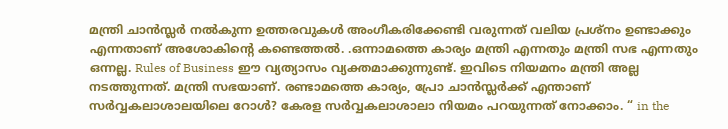മന്ത്രി ചാൻസ്ലർ നൽകുന്ന ഉത്തരവുകൾ അംഗീകരിക്കേണ്ടി വരുന്നത് വലിയ പ്രശ്നം ഉണ്ടാക്കും എന്നതാണ് അശോകിന്റെ കണ്ടെത്തൽ. .ഒന്നാമത്തെ കാര്യം മന്ത്രി എന്നതും മന്ത്രി സഭ എന്നതും ഒന്നല്ല. Rules of Business ഈ വ്യത്യാസം വ്യക്തമാക്കുന്നുണ്ട്. ഇവിടെ നിയമനം മന്ത്രി അല്ല നടത്തുന്നത്. മന്ത്രി സഭയാണ്. രണ്ടാമത്തെ കാര്യം, പ്രോ ചാൻസ്ലർക്ക് എന്താണ് സർവ്വകലാശാലയിലെ റോൾ? കേരള സർവ്വകലാശാലാ നിയമം പറയുന്നത് നോക്കാം. “ in the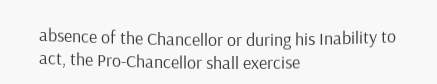absence of the Chancellor or during his Inability to act, the Pro-Chancellor shall exercise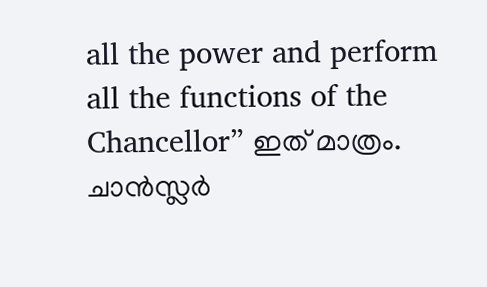all the power and perform all the functions of the Chancellor” ഇത് മാത്രം. ചാൻസ്ലർ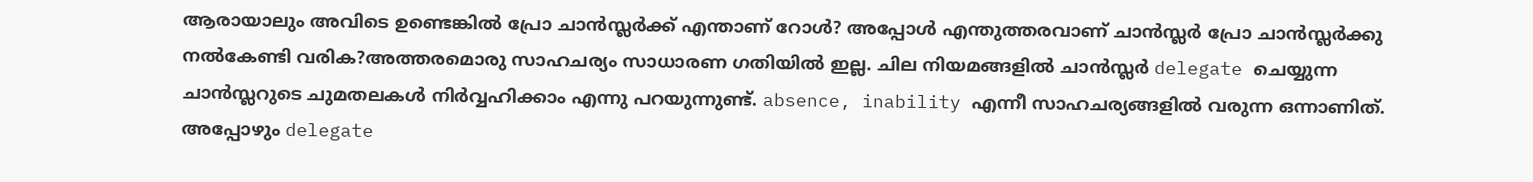ആരായാലും അവിടെ ഉണ്ടെങ്കിൽ പ്രോ ചാൻസ്ലർക്ക് എന്താണ് റോൾ? അപ്പോൾ എന്തുത്തരവാണ് ചാൻസ്ലർ പ്രോ ചാൻസ്ലർക്കു നൽകേണ്ടി വരിക?അത്തരമൊരു സാഹചര്യം സാധാരണ ഗതിയിൽ ഇല്ല. ചില നിയമങ്ങളിൽ ചാൻസ്ലർ delegate ചെയ്യുന്ന ചാൻസ്ലറുടെ ചുമതലകൾ നിർവ്വഹിക്കാം എന്നു പറയുന്നുണ്ട്. absence, inability എന്നീ സാഹചര്യങ്ങളിൽ വരുന്ന ഒന്നാണിത്. അപ്പോഴും delegate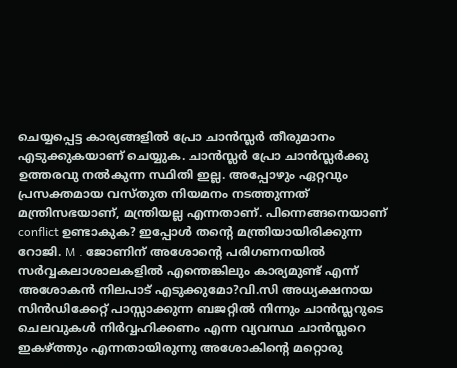ചെയ്യപ്പെട്ട കാര്യങ്ങളിൽ പ്രോ ചാൻസ്ലർ തീരുമാനം എടുക്കുകയാണ് ചെയ്യുക. ചാൻസ്ലർ പ്രോ ചാൻസ്ലർക്കു ഉത്തരവു നൽകുന്ന സ്ഥിതി ഇല്ല. അപ്പോഴും ഏറ്റവും പ്രസക്തമായ വസ്തുത നിയമനം നടത്തുന്നത് മന്ത്രിസഭയാണ്, മന്ത്രിയല്ല എന്നതാണ്. പിന്നെങ്ങനെയാണ് conflict ഉണ്ടാകുക? ഇപ്പോൾ തൻ്റെ മന്ത്രിയായിരിക്കുന്ന റോജി. M . ജോണിന് അശോൻ്റെ പരിഗണനയിൽ സർവ്വകലാശാലകളിൽ എന്തെങ്കിലും കാര്യമുണ്ട് എന്ന് അശോകൻ നിലപാട് എടുക്കുമോ?വി.സി അധ്യക്ഷനായ സിൻഡിക്കേറ്റ് പാസ്സാക്കുന്ന ബജറ്റിൽ നിന്നും ചാൻസ്ലറുടെ ചെലവുകൾ നിർവ്വഹിക്കണം എന്ന വ്യവസ്ഥ ചാൻസ്ലറെ ഇകഴ്ത്തും എന്നതായിരുന്നു അശോകിന്റെ മറ്റൊരു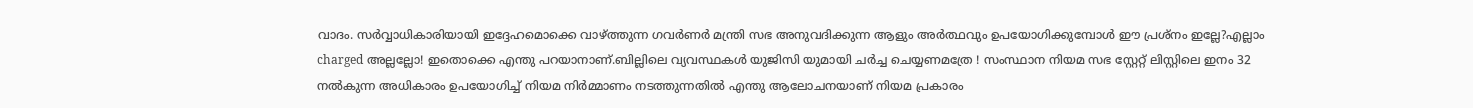വാദം. സർവ്വാധികാരിയായി ഇദ്ദേഹമൊക്കെ വാഴ്ത്തുന്ന ഗവർണർ മന്ത്രി സഭ അനുവദിക്കുന്ന ആളും അർത്ഥവും ഉപയോഗിക്കുമ്പോൾ ഈ പ്രശ്നം ഇല്ലേ?എല്ലാം charged അല്ലല്ലോ! ഇതൊക്കെ എന്തു പറയാനാണ്.ബില്ലിലെ വ്യവസ്ഥകൾ യുജിസി യുമായി ചർച്ച ചെയ്യണമത്രേ ! സംസ്ഥാന നിയമ സഭ സ്റ്റേറ്റ് ലിസ്റ്റിലെ ഇനം 32 നൽകുന്ന അധികാരം ഉപയോഗിച്ച് നിയമ നിർമ്മാണം നടത്തുന്നതിൽ എന്തു ആലോചനയാണ് നിയമ പ്രകാരം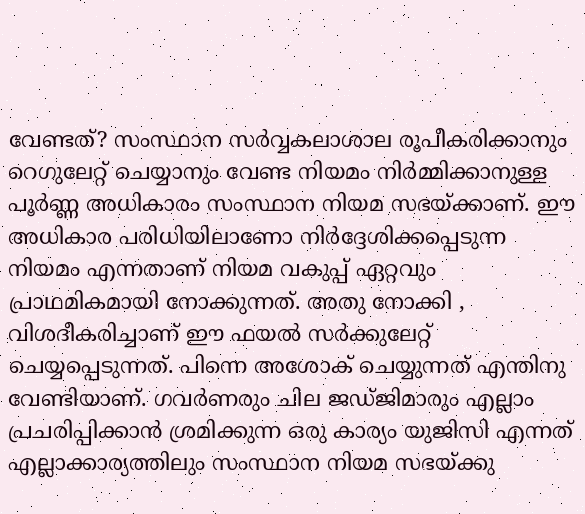വേണ്ടത്? സംസ്ഥാന സർവ്വകലാശാല രൂപീകരിക്കാനും റെഗുലേറ്റ് ചെയ്യാനും വേണ്ട നിയമം നിർമ്മിക്കാനുള്ള പൂർണ്ണ അധികാരം സംസ്ഥാന നിയമ സഭയ്ക്കാണ്. ഈ അധികാര പരിധിയിലാണോ നിർദ്ദേശിക്കപ്പെടുന്ന നിയമം എന്നതാണ് നിയമ വകുപ്പ് ഏറ്റവും പ്രാഥമികമായി നോക്കുന്നത്. അതു നോക്കി , വിശദീകരിച്ചാണ് ഈ ഫയൽ സർക്കുലേറ്റ് ചെയ്യപ്പെടുന്നത്. പിന്നെ അശോക് ചെയ്യുന്നത് എന്തിനു വേണ്ടിയാണ്. ഗവർണരും ചില ജഡ്ജിമാരും എല്ലാം പ്രചരിപ്പിക്കാൻ ശ്രമിക്കുന്ന ഒരു കാര്യം യുജിസി എന്നത് എല്ലാക്കാര്യത്തിലും സംസ്ഥാന നിയമ സഭയ്ക്കു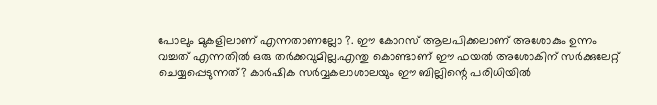പോലും മുകളിലാണ് എന്നതാണല്ലോ ?. ഈ കോറസ് ആലപിക്കലാണ് അശോകും ഉന്നം വച്ചത് എന്നതിൽ ഒരു തർക്കവുമില്ല.എന്തു കൊണ്ടാണ് ഈ ഫയൽ അശോകിന് സർക്കുലേറ്റ് ചെയ്യപ്പെടുന്നത്? കാർഷിക സർവ്വകലാശാലയും ഈ ബില്ലിന്റെ പരിധിയിൽ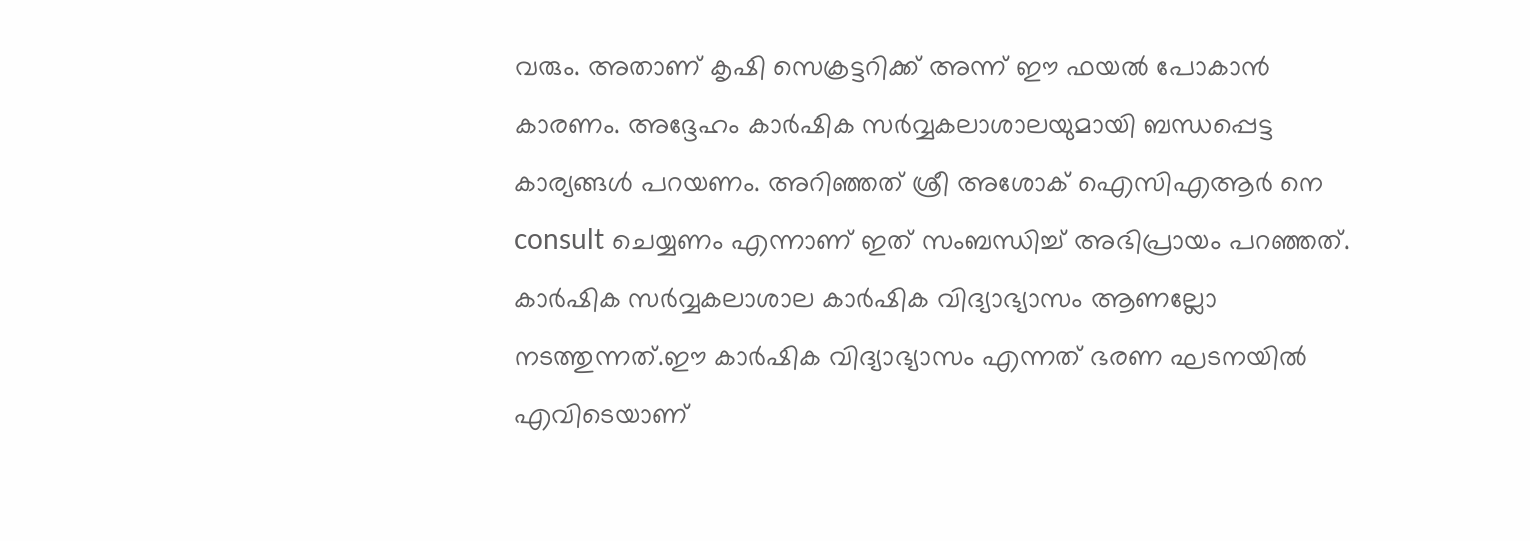വരും. അതാണ് കൃഷി സെക്രട്ടറിക്ക് അന്ന് ഈ ഫയൽ പോകാൻ കാരണം. അദ്ദേഹം കാർഷിക സർവ്വകലാശാലയുമായി ബന്ധപ്പെട്ട കാര്യങ്ങൾ പറയണം. അറിഞ്ഞത് ശ്രീ അശോക് ഐസിഎആർ നെ consult ചെയ്യണം എന്നാണ് ഇത് സംബന്ധിച്ച് അഭിപ്രായം പറഞ്ഞത്. കാർഷിക സർവ്വകലാശാല കാർഷിക വിദ്യാഭ്യാസം ആണല്ലോ നടത്തുന്നത്.ഈ കാർഷിക വിദ്യാഭ്യാസം എന്നത് ഭരണ ഘടനയിൽ എവിടെയാണ്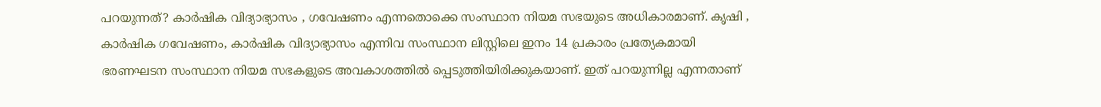പറയുന്നത്? കാർഷിക വിദ്യാഭ്യാസം , ഗവേഷണം എന്നതൊക്കെ സംസ്ഥാന നിയമ സഭയുടെ അധികാരമാണ്. കൃഷി , കാർഷിക ഗവേഷണം, കാർഷിക വിദ്യാഭ്യാസം എന്നിവ സംസ്ഥാന ലിസ്റ്റിലെ ഇനം 14 പ്രകാരം പ്രത്യേകമായി ഭരണഘടന സംസ്ഥാന നിയമ സഭകളുടെ അവകാശത്തിൽ പ്പെടുത്തിയിരിക്കുകയാണ്. ഇത് പറയുന്നില്ല എന്നതാണ്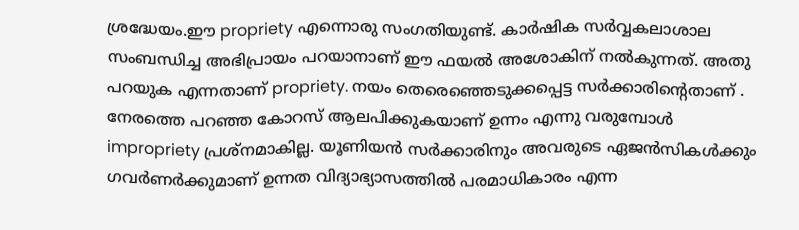ശ്രദ്ധേയം.ഈ propriety എന്നൊരു സംഗതിയുണ്ട്. കാർഷിക സർവ്വകലാശാല സംബന്ധിച്ച അഭിപ്രായം പറയാനാണ് ഈ ഫയൽ അശോകിന് നൽകുന്നത്. അതു പറയുക എന്നതാണ് propriety. നയം തെരെഞ്ഞെടുക്കപ്പെട്ട സർക്കാരിന്റെതാണ് . നേരത്തെ പറഞ്ഞ കോറസ് ആലപിക്കുകയാണ് ഉന്നം എന്നു വരുമ്പോൾ impropriety പ്രശ്നമാകില്ല. യൂണിയൻ സർക്കാരിനും അവരുടെ ഏജൻസികൾക്കും ഗവർണർക്കുമാണ് ഉന്നത വിദ്യാഭ്യാസത്തിൽ പരമാധികാരം എന്ന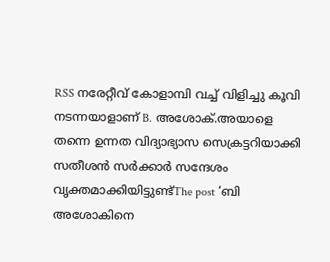RSS നരേറ്റീവ് കോളാമ്പി വച്ച് വിളിച്ചു കൂവി നടന്നയാളാണ് B. അശോക്.അയാളെ തന്നെ ഉന്നത വിദ്യാഭ്യാസ സെക്രട്ടറിയാക്കി സതീശൻ സർക്കാർ സന്ദേശം വൃക്തമാക്കിയിട്ടുണ്ട്The post ‘ബി അശോകിനെ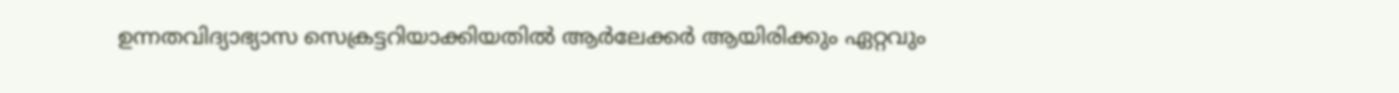ഉന്നതവിദ്യാഭ്യാസ സെക്രട്ടറിയാക്കിയതിൽ ആർലേക്കർ ആയിരിക്കും ഏറ്റവും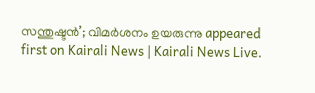സന്തുഷ്ടൻ’; വിമർശനം ഉയരുന്നു appeared first on Kairali News | Kairali News Live.